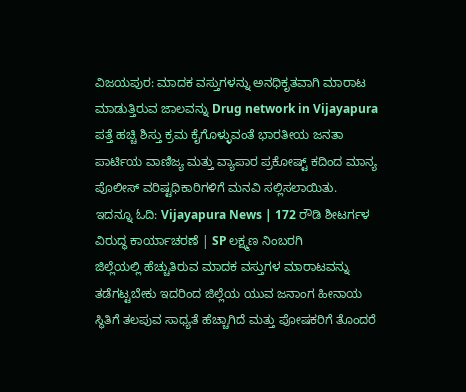ವಿಜಯಪುರ: ಮಾದಕ ವಸ್ತುಗಳನ್ನು ಅನಧಿಕೃತವಾಗಿ ಮಾರಾಟ ಮಾಡುತ್ತಿರುವ ಜಾಲವನ್ನು Drug network in Vijayapura ಪತ್ತೆ ಹಚ್ಚಿ ಶಿಸ್ತು ಕ್ರಮ ಕೈಗೊಳ್ಳುವಂತೆ ಭಾರತೀಯ ಜನತಾ ಪಾರ್ಟಿಯ ವಾಣಿಜ್ಯ ಮತ್ತು ವ್ಯಾಪಾರ ಪ್ರಕೋಷ್ಟ್ ಕದಿಂದ ಮಾನ್ಯ ಪೊಲೀಸ್ ವರಿಷ್ಟಧಿಕಾರಿಗಳಿಗೆ ಮನವಿ ಸಲ್ಲಿಸಲಾಯಿತು.
ಇದನ್ನೂ ಓದಿ: Vijayapura News | 172 ರೌಡಿ ಶೀಟರ್ಗಳ ವಿರುದ್ಧ ಕಾರ್ಯಾಚರಣೆ | SP ಲಕ್ಷ್ಮಣ ನಿಂಬರಗಿ
ಜಿಲ್ಲೆಯಲ್ಲಿ ಹೆಚ್ಚುತಿರುವ ಮಾದಕ ವಸ್ತುಗಳ ಮಾರಾಟವನ್ನು ತಡೆಗಟ್ಟಬೇಕು ಇದರಿಂದ ಜಿಲ್ಲೆಯ ಯುವ ಜನಾಂಗ ಹೀನಾಯ ಸ್ಥಿತಿಗೆ ತಲಪುವ ಸಾಧ್ಯತೆ ಹೆಚ್ಚಾಗಿದೆ ಮತ್ತು ಪೋಷಕರಿಗೆ ತೊಂದರೆ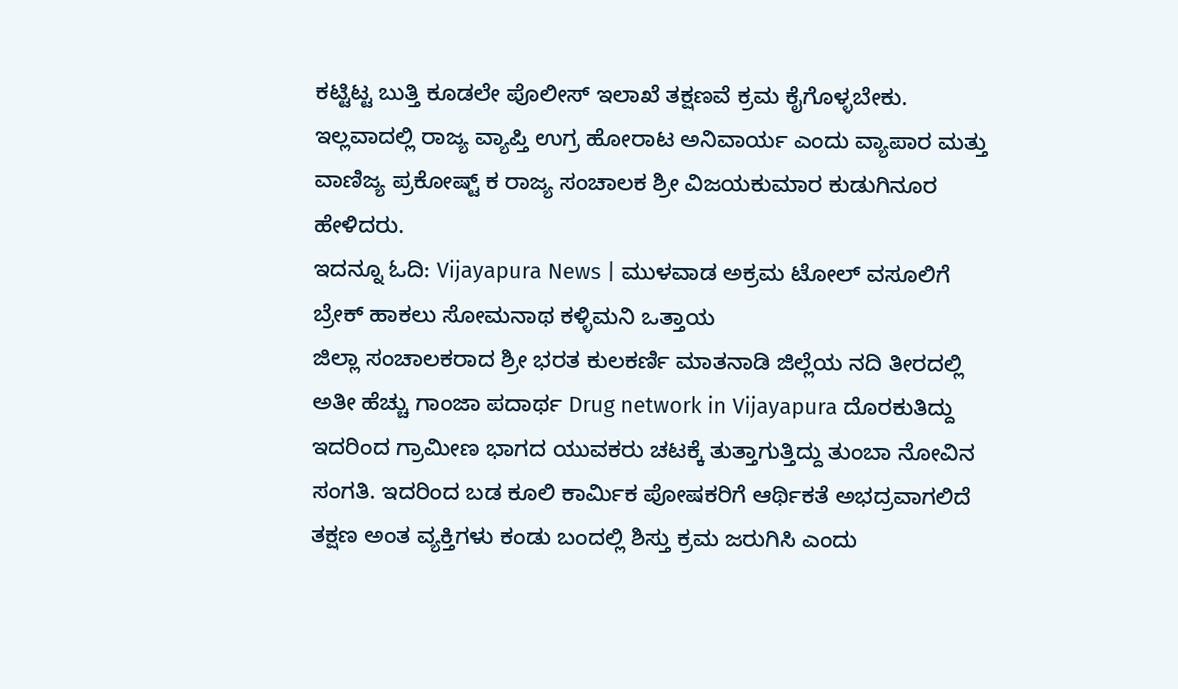ಕಟ್ಟಿಟ್ಟ ಬುತ್ತಿ ಕೂಡಲೇ ಪೊಲೀಸ್ ಇಲಾಖೆ ತಕ್ಷಣವೆ ಕ್ರಮ ಕೈಗೊಳ್ಳಬೇಕು. ಇಲ್ಲವಾದಲ್ಲಿ ರಾಜ್ಯ ವ್ಯಾಪ್ತಿ ಉಗ್ರ ಹೋರಾಟ ಅನಿವಾರ್ಯ ಎಂದು ವ್ಯಾಪಾರ ಮತ್ತು ವಾಣಿಜ್ಯ ಪ್ರಕೋಷ್ಟ್ ಕ ರಾಜ್ಯ ಸಂಚಾಲಕ ಶ್ರೀ ವಿಜಯಕುಮಾರ ಕುಡುಗಿನೂರ ಹೇಳಿದರು.
ಇದನ್ನೂ ಓದಿ: Vijayapura News | ಮುಳವಾಡ ಅಕ್ರಮ ಟೋಲ್ ವಸೂಲಿಗೆ ಬ್ರೇಕ್ ಹಾಕಲು ಸೋಮನಾಥ ಕಳ್ಳಿಮನಿ ಒತ್ತಾಯ
ಜಿಲ್ಲಾ ಸಂಚಾಲಕರಾದ ಶ್ರೀ ಭರತ ಕುಲಕರ್ಣಿ ಮಾತನಾಡಿ ಜಿಲ್ಲೆಯ ನದಿ ತೀರದಲ್ಲಿ ಅತೀ ಹೆಚ್ಚು ಗಾಂಜಾ ಪದಾರ್ಥ Drug network in Vijayapura ದೊರಕುತಿದ್ದು ಇದರಿಂದ ಗ್ರಾಮೀಣ ಭಾಗದ ಯುವಕರು ಚಟಕ್ಕೆ ತುತ್ತಾಗುತ್ತಿದ್ದು ತುಂಬಾ ನೋವಿನ ಸಂಗತಿ. ಇದರಿಂದ ಬಡ ಕೂಲಿ ಕಾರ್ಮಿಕ ಪೋಷಕರಿಗೆ ಆರ್ಥಿಕತೆ ಅಭದ್ರವಾಗಲಿದೆ ತಕ್ಷಣ ಅಂತ ವ್ಯಕ್ತಿಗಳು ಕಂಡು ಬಂದಲ್ಲಿ ಶಿಸ್ತು ಕ್ರಮ ಜರುಗಿಸಿ ಎಂದು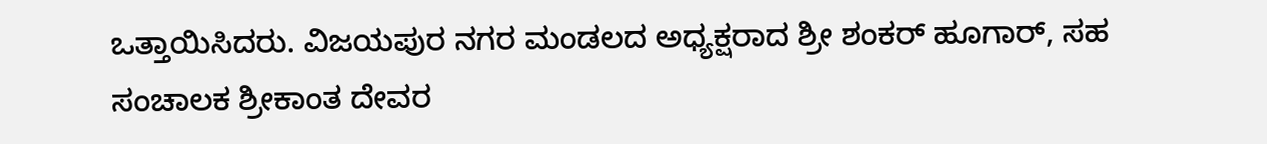ಒತ್ತಾಯಿಸಿದರು. ವಿಜಯಪುರ ನಗರ ಮಂಡಲದ ಅಧ್ಯಕ್ಷರಾದ ಶ್ರೀ ಶಂಕರ್ ಹೂಗಾರ್, ಸಹ ಸಂಚಾಲಕ ಶ್ರೀಕಾಂತ ದೇವರ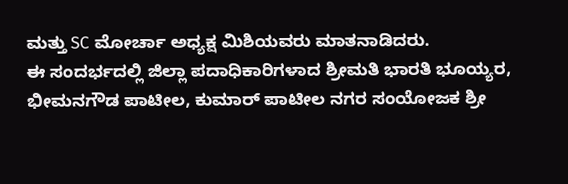ಮತ್ತು SC ಮೋರ್ಚಾ ಅಧ್ಯಕ್ಷ ಮಿಶಿಯವರು ಮಾತನಾಡಿದರು.
ಈ ಸಂದರ್ಭದಲ್ಲಿ ಜಿಲ್ಲಾ ಪದಾಧಿಕಾರಿಗಳಾದ ಶ್ರೀಮತಿ ಭಾರತಿ ಭೂಯ್ಯರ, ಭೀಮನಗೌಡ ಪಾಟೀಲ, ಕುಮಾರ್ ಪಾಟೀಲ ನಗರ ಸಂಯೋಜಕ ಶ್ರೀ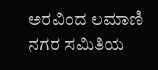ಅರವಿಂದ ಲಮಾಣಿ ನಗರ ಸಮಿತಿಯ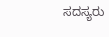ಸದಸ್ಯರು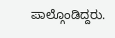ಪಾಲ್ಗೊಂಡಿದ್ದರು.